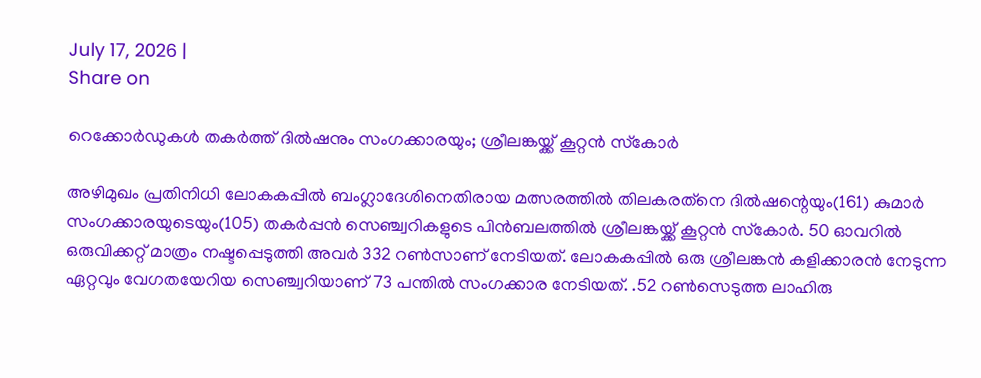July 17, 2026 |
Share on

റെക്കോര്‍ഡുകള്‍ തകര്‍ത്ത് ദില്‍ഷനും സംഗക്കാരയും; ശ്രീലങ്കയ്ക്ക് കൂറ്റന്‍ സ്‌കോര്‍

അഴിമുഖം പ്രതിനിധി ലോകകപ്പില്‍ ബംഗ്ലാദേശിനെതിരായ മത്സരത്തില്‍ തിലകരത്‌നെ ദില്‍ഷന്റെയും(161) കുമാര്‍ സംഗക്കാരയുടെയും(105) തകര്‍പ്പന്‍ സെഞ്ച്വറികളുടെ പിന്‍ബലത്തില്‍ ശ്രീലങ്കയ്ക്ക് കൂറ്റന്‍ സ്‌കോര്‍. 50 ഓവറില്‍ ഒരുവിക്കറ്റ് മാത്രം നഷ്ടപ്പെടുത്തി അവര്‍ 332 റണ്‍സാണ് നേടിയത്. ലോകകപ്പില്‍ ഒരു ശ്രീലങ്കന്‍ കളിക്കാരന്‍ നേടുന്ന ഏറ്റവും വേഗതയേറിയ സെഞ്ച്വറിയാണ് 73 പന്തില്‍ സംഗക്കാര നേടിയത്. .52 റണ്‍സെടുത്ത ലാഹിരു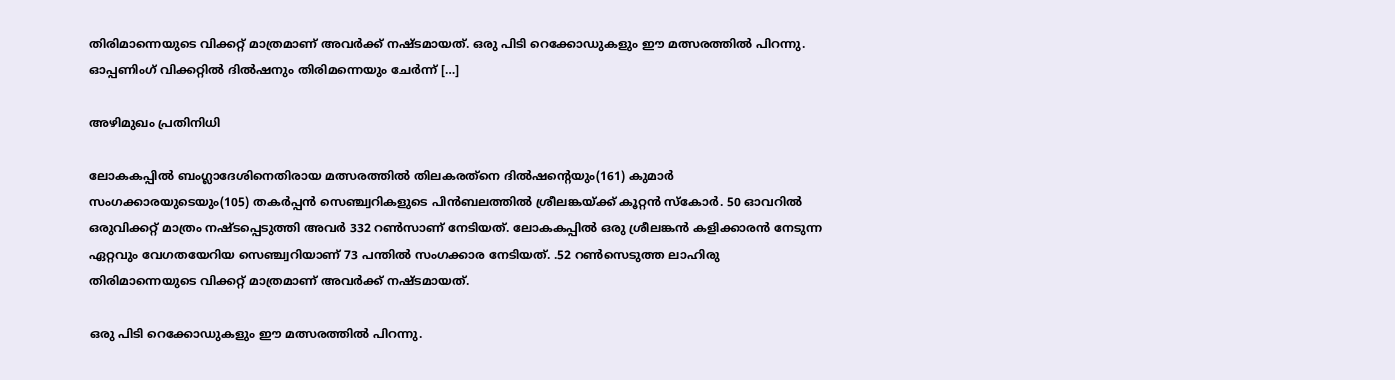തിരിമാന്നെയുടെ വിക്കറ്റ് മാത്രമാണ് അവര്‍ക്ക് നഷ്ടമായത്. ഒരു പിടി റെക്കോഡുകളും ഈ മത്സരത്തില്‍ പിറന്നു. ഓപ്പണിംഗ് വിക്കറ്റില്‍ ദില്‍ഷനും തിരിമന്നെയും ചേര്‍ന്ന് […]

അഴിമുഖം പ്രതിനിധി

ലോകകപ്പില്‍ ബംഗ്ലാദേശിനെതിരായ മത്സരത്തില്‍ തിലകരത്‌നെ ദില്‍ഷന്റെയും(161) കുമാര്‍ സംഗക്കാരയുടെയും(105) തകര്‍പ്പന്‍ സെഞ്ച്വറികളുടെ പിന്‍ബലത്തില്‍ ശ്രീലങ്കയ്ക്ക് കൂറ്റന്‍ സ്‌കോര്‍. 50 ഓവറില്‍ ഒരുവിക്കറ്റ് മാത്രം നഷ്ടപ്പെടുത്തി അവര്‍ 332 റണ്‍സാണ് നേടിയത്. ലോകകപ്പില്‍ ഒരു ശ്രീലങ്കന്‍ കളിക്കാരന്‍ നേടുന്ന ഏറ്റവും വേഗതയേറിയ സെഞ്ച്വറിയാണ് 73 പന്തില്‍ സംഗക്കാര നേടിയത്. .52 റണ്‍സെടുത്ത ലാഹിരു തിരിമാന്നെയുടെ വിക്കറ്റ് മാത്രമാണ് അവര്‍ക്ക് നഷ്ടമായത്.

ഒരു പിടി റെക്കോഡുകളും ഈ മത്സരത്തില്‍ പിറന്നു.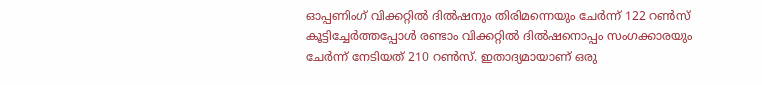ഓപ്പണിംഗ് വിക്കറ്റില്‍ ദില്‍ഷനും തിരിമന്നെയും ചേര്‍ന്ന് 122 റണ്‍സ് കൂട്ടിച്ചേര്‍ത്തപ്പോള്‍ രണ്ടാം വിക്കറ്റില്‍ ദില്‍ഷനൊപ്പം സംഗക്കാരയും ചേര്‍ന്ന് നേടിയത് 210 റണ്‍സ്. ഇതാദ്യമായാണ് ഒരു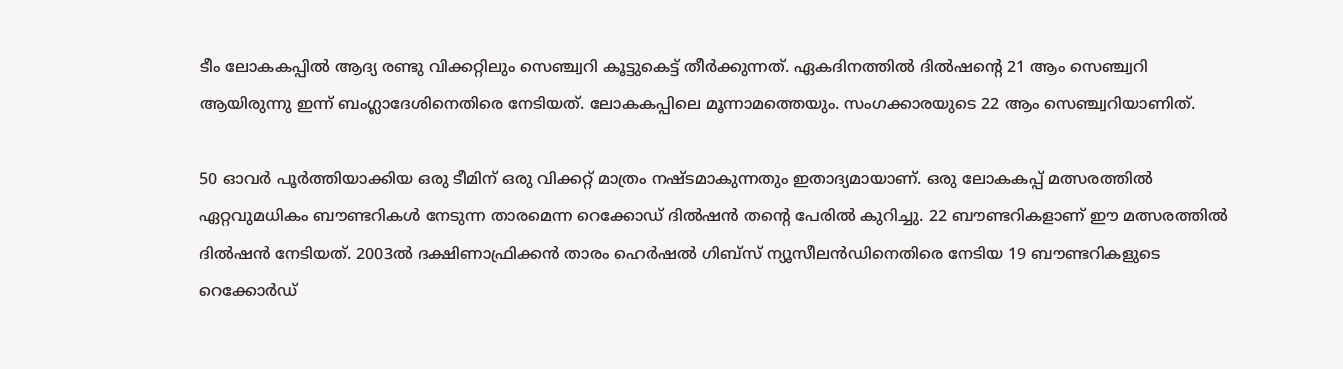ടീം ലോകകപ്പില്‍ ആദ്യ രണ്ടു വിക്കറ്റിലും സെഞ്ച്വറി കൂട്ടുകെട്ട് തീര്‍ക്കുന്നത്. ഏകദിനത്തില്‍ ദില്‍ഷന്റെ 21 ആം സെഞ്ച്വറി ആയിരുന്നു ഇന്ന് ബംഗ്ലാദേശിനെതിരെ നേടിയത്. ലോകകപ്പിലെ മൂന്നാമത്തെയും. സംഗക്കാരയുടെ 22 ആം സെഞ്ച്വറിയാണിത്.

50 ഓവര്‍ പൂര്‍ത്തിയാക്കിയ ഒരു ടീമിന് ഒരു വിക്കറ്റ് മാത്രം നഷ്ടമാകുന്നതും ഇതാദ്യമായാണ്. ഒരു ലോകകപ്പ് മത്സരത്തില്‍ ഏറ്റവുമധികം ബൗണ്ടറികള്‍ നേടുന്ന താരമെന്ന റെക്കോഡ് ദില്‍ഷന്‍ തന്റെ പേരില്‍ കുറിച്ചു. 22 ബൗണ്ടറികളാണ് ഈ മത്സരത്തില്‍ ദില്‍ഷന്‍ നേടിയത്. 2003ല്‍ ദക്ഷിണാഫ്രിക്കന്‍ താരം ഹെര്‍ഷല്‍ ഗിബ്‌സ് ന്യൂസീലന്‍ഡിനെതിരെ നേടിയ 19 ബൗണ്ടറികളുടെ റെക്കോര്‍ഡ്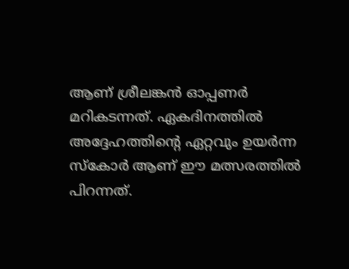ആണ് ശ്രീലങ്കന്‍ ഓപ്പണര്‍ മറികടന്നത്. ഏകദിനത്തില്‍ അദ്ദേഹത്തിന്റെ ഏറ്റവും ഉയര്‍ന്ന സ്‌കോര്‍ ആണ് ഈ മത്സരത്തില്‍ പിറന്നത്.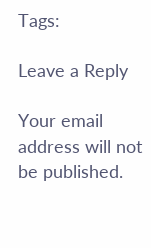Tags:

Leave a Reply

Your email address will not be published.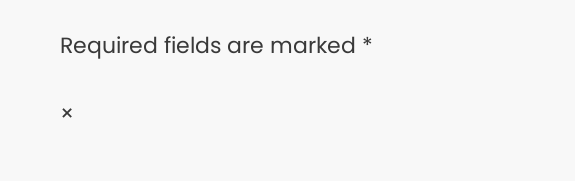Required fields are marked *

×